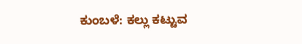ಕುಂಬಳೆ: ಕಲ್ಲು ಕಟ್ಟುವ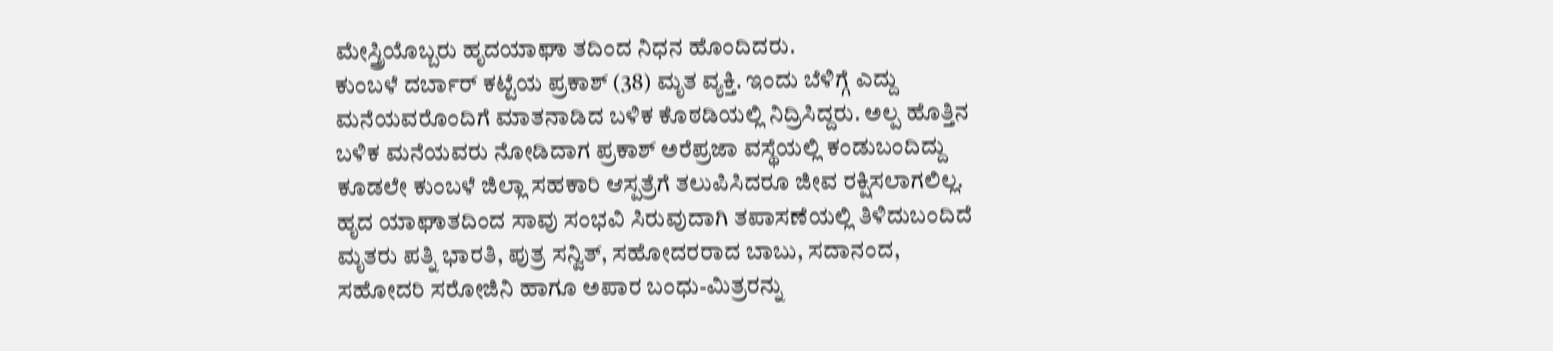ಮೇಸ್ತ್ರಿಯೊಬ್ಬರು ಹೃದಯಾಘಾ ತದಿಂದ ನಿಧನ ಹೊಂದಿದರು.
ಕುಂಬಳೆ ದರ್ಬಾರ್ ಕಟ್ಟೆಯ ಪ್ರಕಾಶ್ (38) ಮೃತ ವ್ಯಕ್ತಿ. ಇಂದು ಬೆಳಿಗ್ಗೆ ಎದ್ದು ಮನೆಯವರೊಂದಿಗೆ ಮಾತನಾಡಿದ ಬಳಿಕ ಕೊಠಡಿಯಲ್ಲಿ ನಿದ್ರಿಸಿದ್ದರು. ಅಲ್ಪ ಹೊತ್ತಿನ ಬಳಿಕ ಮನೆಯವರು ನೋಡಿದಾಗ ಪ್ರಕಾಶ್ ಅರೆಪ್ರಜಾ ವಸ್ಥೆಯಲ್ಲಿ ಕಂಡುಬಂದಿದ್ದು ಕೂಡಲೇ ಕುಂಬಳೆ ಜಿಲ್ಲಾ ಸಹಕಾರಿ ಆಸ್ಪತ್ರೆಗೆ ತಲುಪಿಸಿದರೂ ಜೀವ ರಕ್ಷಿಸಲಾಗಲಿಲ್ಲ. ಹೃದ ಯಾಘಾತದಿಂದ ಸಾವು ಸಂಭವಿ ಸಿರುವುದಾಗಿ ತಪಾಸಣೆಯಲ್ಲಿ ತಿಳಿದುಬಂದಿದೆ
ಮೃತರು ಪತ್ನಿ ಭಾರತಿ, ಪುತ್ರ ಸನ್ವಿತ್, ಸಹೋದರರಾದ ಬಾಬು, ಸದಾನಂದ, ಸಹೋದರಿ ಸರೋಜಿನಿ ಹಾಗೂ ಅಪಾರ ಬಂಧು-ಮಿತ್ರರನ್ನು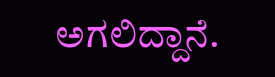ಅಗಲಿದ್ದಾನೆ.